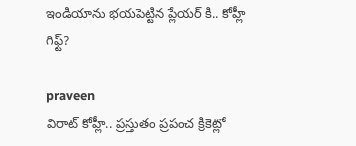ఇండియాను భయపెట్టిన ప్లేయర్ కి.. కోహ్లీ గిఫ్ట్?

praveen
విరాట్ కోహ్లీ.. ప్రస్తుతం ప్రపంచ క్రికెట్లో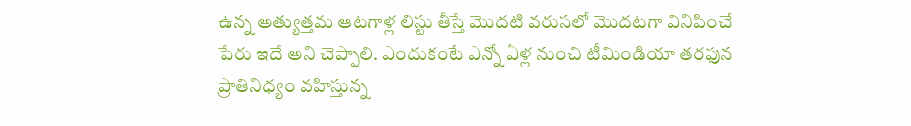ఉన్న అత్యుత్తమ ఆటగాళ్ల లిస్టు తీస్తే మొదటి వరుసలో మొదటగా వినిపించే పేరు ఇదే అని చెప్పాలి. ఎందుకంటే ఎన్నో ఏళ్ల నుంచి టీమిండియా తరఫున ప్రాతినిధ్యం వహిస్తున్న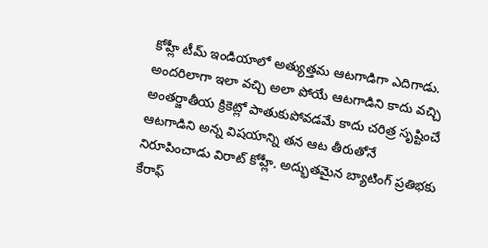కోహ్లీ టీమ్ ఇండియాలో అత్యుత్తమ ఆటగాడిగా ఎదిగాడు. అందరిలాగా ఇలా వచ్చి అలా పోయే ఆటగాడిని కాదు వచ్చి అంతర్జాతీయ క్రికెట్లో పాతుకుపోవడమే కాదు చరిత్ర సృష్టించే ఆటగాడిని అన్న విషయాన్ని తన ఆట తీరుతోనే నిరూపించాడు విరాట్ కోహ్లీ. అద్భుతమైన బ్యాటింగ్ ప్రతిభకు కేరాఫ్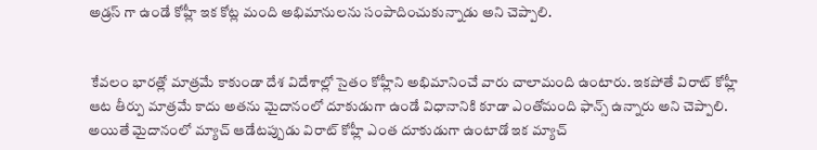అడ్రస్ గా ఉండే కోహ్లీ ఇక కోట్ల మంది అభిమానులను సంపాదించుకున్నాడు అని చెప్పాలి.


 కేవలం భారత్లో మాత్రమే కాకుండా దేశ విదేశాల్లో సైతం కోహ్లీని అభిమానించే వారు చాలామంది ఉంటారు. ఇకపోతే విరాట్ కోహ్లీ ఆట తీర్పు మాత్రమే కాదు అతను మైదానంలో దూకుడుగా ఉండే విధానానికి కూడా ఎంతోమంది ఫాన్స్ ఉన్నారు అని చెప్పాలి. అయితే మైదానంలో మ్యాచ్ ఆడేటప్పుడు విరాట్ కోహ్లీ ఎంత దూకుడుగా ఉంటాడో ఇక మ్యాచ్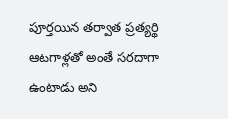పూర్తయిన తర్వాత ప్రత్యర్థి ఆటగాళ్లతో అంతే సరదాగా ఉంటాడు అని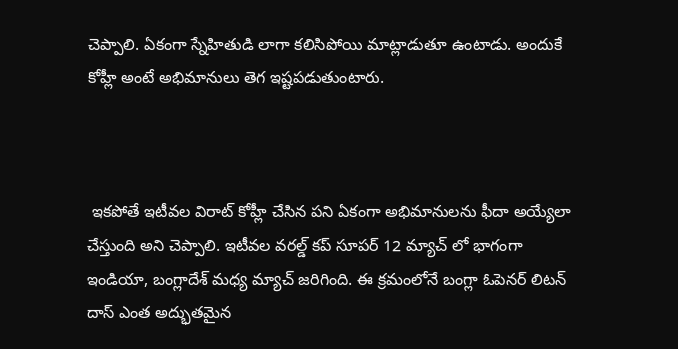చెప్పాలి. ఏకంగా స్నేహితుడి లాగా కలిసిపోయి మాట్లాడుతూ ఉంటాడు. అందుకే కోహ్లీ అంటే అభిమానులు తెగ ఇష్టపడుతుంటారు.



 ఇకపోతే ఇటీవల విరాట్ కోహ్లీ చేసిన పని ఏకంగా అభిమానులను ఫీదా అయ్యేలా చేస్తుంది అని చెప్పాలి. ఇటీవల వరల్డ్ కప్ సూపర్ 12 మ్యాచ్ లో భాగంగా ఇండియా, బంగ్లాదేశ్ మధ్య మ్యాచ్ జరిగింది. ఈ క్రమంలోనే బంగ్లా ఓపెనర్ లిటన్ దాస్ ఎంత అద్భుతమైన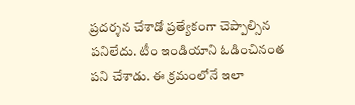ప్రదర్శన చేశాడో ప్రత్యేకంగా చెప్పాల్సిన పనిలేదు. టీం ఇండియాని ఓడించినంత పని చేశాడు. ఈ క్రమంలోనే ఇలా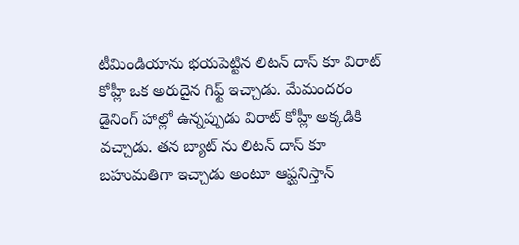టీమిండియాను భయపెట్టిన లిటన్ దాస్ కూ విరాట్ కోహ్లీ ఒక అరుదైన గిఫ్ట్ ఇచ్చాడు. మేమందరం డైనింగ్ హాల్లో ఉన్నప్పుడు విరాట్ కోహ్లీ అక్కడికి వచ్చాడు. తన బ్యాట్ ను లిటన్ దాస్ కూ బహుమతిగా ఇచ్చాడు అంటూ ఆఫ్ఘనిస్తాన్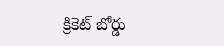క్రికెట్ బోర్డు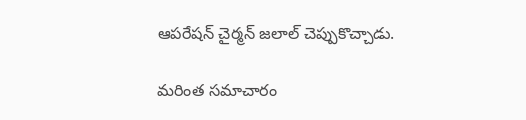ఆపరేషన్ చైర్మన్ జలాల్ చెప్పుకొచ్చాడు.

మరింత సమాచారం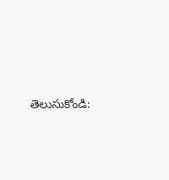తెలుసుకోండి: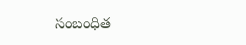సంబంధిత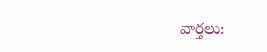వార్తలు: